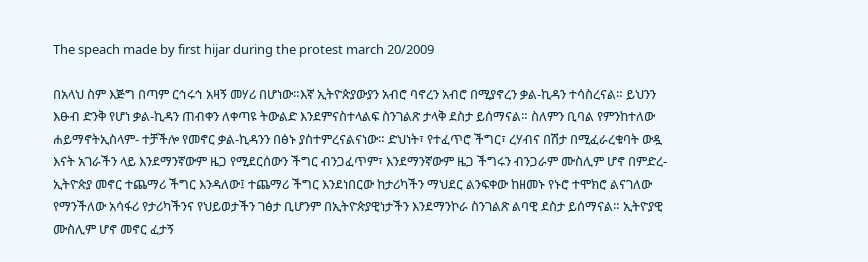The speach made by first hijar during the protest march 20/2009

በአላህ ስም እጅግ በጣም ርኅሩኅ አዛኝ መሃሪ በሆነው።እኛ ኢትዮጵያውያን አብሮ ባኖረን አብሮ በሚያኖረን ቃል-ኪዳን ተሳስረናል። ይህንን እፁብ ድንቅ የሆነ ቃል-ኪዳን ጠብቀን ለቀጣዩ ትውልድ እንደምናስተላልፍ ስንገልጽ ታላቅ ደስታ ይሰማናል። ስለምን ቢባል የምንከተለው ሐይማኖትኢስላም- ተቻችሎ የመኖር ቃል-ኪዳንን በፅኑ ያስተምረናልናነው። ድህነት፣ የተፈጥሮ ችግር፣ ረሃብና በሽታ በሚፈራረቁባት ውዷ እናት አገራችን ላይ እንደማንኛውም ዜጋ የሚደርሰውን ችግር ብንጋፈጥም፣ እንደማንኛውም ዜጋ ችግሩን ብንጋራም ሙስሊም ሆኖ በምድረ-ኢትዮጵያ መኖር ተጨማሪ ችግር እንዳለው፤ ተጨማሪ ችግር እንደነበርው ከታሪካችን ማህደር ልንፍቀው ከዘመኑ የኑሮ ተሞክሮ ልናገለው የማንችለው አሳፋሪ የታሪካችንና የህይወታችን ገፅታ ቢሆንም በኢትዮጵያዊነታችን እንደማንኮራ ስንገልጽ ልባዊ ደስታ ይሰማናል። ኢትዮያዊ ሙስሊም ሆኖ መኖር ፈታኝ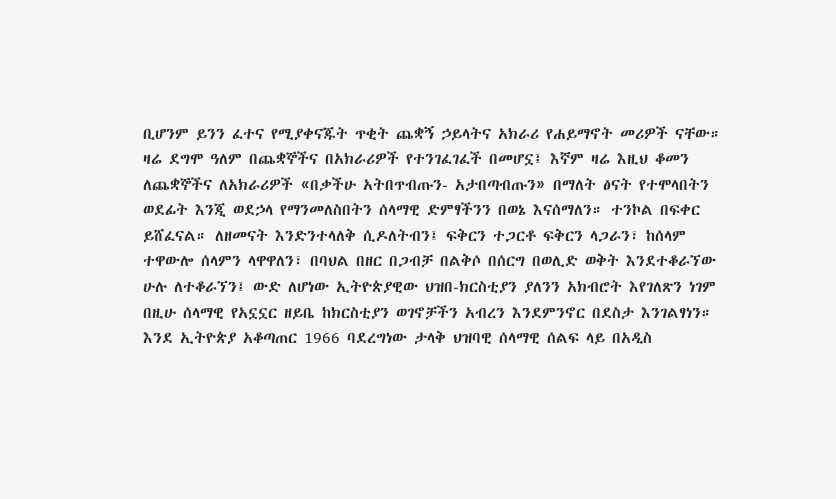ቢሆንም ይንን ፈተና የሚያቀናጁት ጥቂት ጨቋኝ ኃይላትና አክራሪ የሐይማኖት መሪዎች ናቸው። ዛሬ ደግሞ ዓለም በጨቋኞችና በአክራሪዎች የተንገፈገፈች በመሆኗ፤ እኛም ዛሬ እዚህ ቆመን ለጨቋኞችና ለአክራሪዎች «በቃችሁ አትበጥብጡን- አታበጣብጡን» በማለት ፅናት የተሞላበትን ወደፊት እንጂ ወደኃላ የማንመለስበትን ሰላማዊ ድምፃችንን በወኔ እናሰማለን። ተንኮል በፍቀር ይሸፈናል። ለዘመናት እንድንተላለቅ ሲዶለትብን፤ ፍቅርን ተጋርቶ ፍቅርን ላጋራን፣ ከሰላም ተዋውሎ ሰላምን ላዋዋለን፣ በባህል በዘር በጋብቻ በልቅሶ በሰርግ በወሊድ ወቅት እንደተቆራኘው ሁሉ ለተቆራኘን፤ ውድ ለሆነው ኢትዮጵያዊው ህዝበ-ክርስቲያን ያለንን አክብሮት እየገለጽን ነገም በዚሁ ሰላማዊ የአኗኗር ዘይቤ ከክርስቲያን ወገኖቻችን አብረን እንደምንኖር በደስታ እንገልፃነን። እንደ ኢትዮጵያ አቆጣጠር 1966 ባደረግነው ታላቅ ህዝባዊ ሰላማዊ ሰልፍ ላይ በአዲስ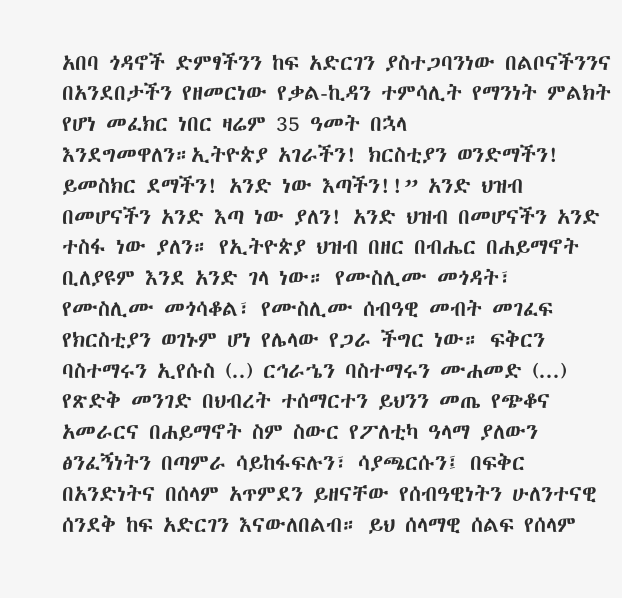አበባ ጎዳኖች ድምፃችንን ከፍ አድርገን ያስተጋባንነው በልቦናችንንና በአንደበታችን የዘመርነው የቃል-ኪዳን ተምሳሊት የማንነት ምልክት የሆነ መፈክር ነበር ዛሬም 35 ዓመት በኋላ እንደግመዋለን።ኢትዮጵያ አገራችን! ክርስቲያን ወንድማችን! ይመስክር ደማችን! አንድ ነው እጣችን!!” አንድ ህዝብ በመሆናችን አንድ እጣ ነው ያለን! አንድ ህዝብ በመሆናችን አንድ ተስፋ ነው ያለን። የኢትዮጵያ ህዝብ በዘር በብሔር በሐይማኖት ቢለያዩም እንደ አንድ ገላ ነው። የሙስሊሙ መጎዳት፣ የሙስሊሙ መጎሳቆል፣ የሙስሊሙ ሰብዓዊ መብት መገፈፍ የክርስቲያን ወገኑም ሆነ የሌላው የጋራ ችግር ነው። ፍቅርን ባስተማሩን ኢየሱስ (..) ርኅራኄን ባስተማሩን ሙሐመድ (...) የጽድቅ መንገድ በህብረት ተሰማርተን ይህንን መጤ የጭቆና አመራርና በሐይማኖት ስም ስውር የፖለቲካ ዓላማ ያለውን ፅንፈኝነትን በጣምራ ሳይከፋፍሉን፣ ሳያጫርሱን፤ በፍቅር በአንድነትና በሰላም አጥምደን ይዘናቸው የሰብዓዊነትን ሁለንተናዊ ሰንደቅ ከፍ አድርገን እናውለበልብ። ይህ ሰላማዊ ሰልፍ የሰላም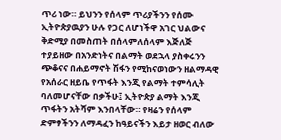ጥሪ ነው። ይህንን የሰላም ጥሪያችንን የሰሙ ኢትዮጵያዉያን ሁሉ የጋር ለሆነችዋ አገር ህልውና ቅድሚያ በመስጠት በሰላምለሰላም እጅለጅ ተያይዘው በአንድነትና በልማት ወደኋላ ያስቀሩንን ጭቆናና በሐይማኖት ሽፋን የሚከናወነውን ዘልማዳዊ የአሰራር ዘይቤ የጥፋት እንጂ የልማት ተምሳሊት ባለመሆናቸው በቃችሁ፤ ኢትዮጵያ ልማት እንጂ ጥፋትን አትሻም እንበላቸው። የዛሬን የሰላም ድምፃችንን ለማዳፈን ከዓይናችን እይታ ዘወር ብለው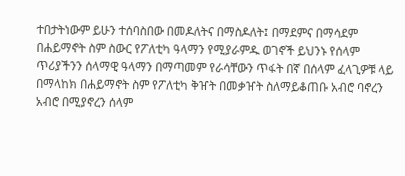ተበታትነውም ይሁን ተሰባስበው በመዶለትና በማስዶለት፤ በማደምና በማሳደም በሐይማኖት ስም ስውር የፖለቲካ ዓላማን የሚያራምዱ ወገኖች ይህንኑ የሰላም ጥሪያችንን ሰላማዊ ዓላማን በማጣመም የራሳቸውን ጥፋት በኛ በሰላም ፈላጊዎቹ ላይ በማላከክ በሐይማኖት ስም የፖለቲካ ቅዠት በመቃዠት ስለማይቆጠቡ አብሮ ባኖረን አብሮ በሚያኖረን ሰላም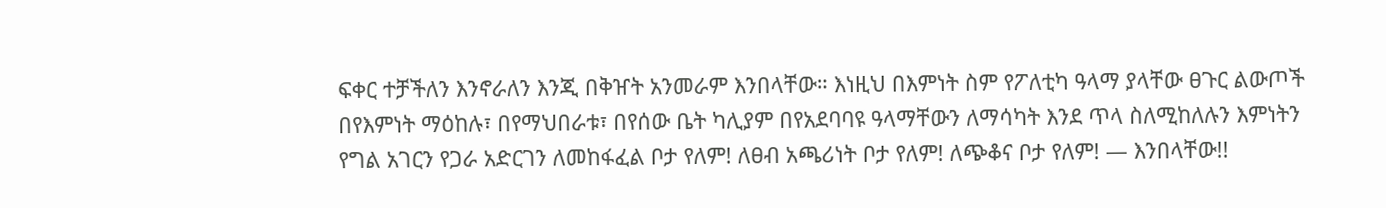ፍቀር ተቻችለን እንኖራለን እንጂ በቅዠት አንመራም እንበላቸው። እነዚህ በእምነት ስም የፖለቲካ ዓላማ ያላቸው ፀጉር ልውጦች በየእምነት ማዕከሉ፣ በየማህበራቱ፣ በየሰው ቤት ካሊያም በየአደባባዩ ዓላማቸውን ለማሳካት እንደ ጥላ ስለሚከለሉን እምነትን የግል አገርን የጋራ አድርገን ለመከፋፈል ቦታ የለም! ለፀብ አጫሪነት ቦታ የለም! ለጭቆና ቦታ የለም! — እንበላቸው!!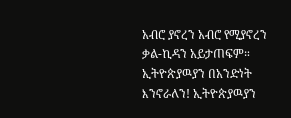አብሮ ያኖረን አብሮ የሚያኖረን ቃል-ኪዳን አይታጠፍም። ኢትዮጵያዉያን በአንድነት እንኖራለን! ኢትዮጵያዉያን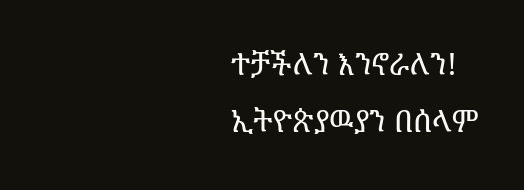ተቻችለን እንኖራለን! ኢትዮጵያዉያን በሰላም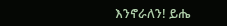እንኖራለን! ይሔ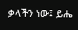ቃላችን ነው፤ ይሔ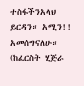ተስፋችንአላህ ይርዳን። አሚን!! አመሰግናለሁ። (ከፈርስት ሂጅራ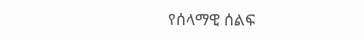የሰላማዊ ሰልፍ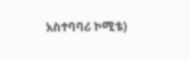አስተባባሪ ኮሚቴ)